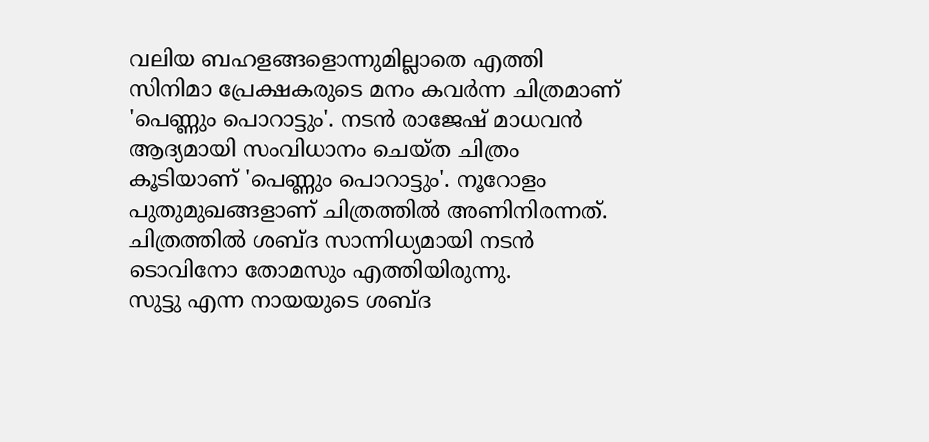വലിയ ബഹളങ്ങളൊന്നുമില്ലാതെ എത്തി സിനിമാ പ്രേക്ഷകരുടെ മനം കവർന്ന ചിത്രമാണ് 'പെണ്ണും പൊറാട്ടും'. നടൻ രാജേഷ് മാധവൻ ആദ്യമായി സംവിധാനം ചെയ്ത ചിത്രം കൂടിയാണ് 'പെണ്ണും പൊറാട്ടും'. നൂറോളം പുതുമുഖങ്ങളാണ് ചിത്രത്തിൽ അണിനിരന്നത്. ചിത്രത്തിൽ ശബ്ദ സാന്നിധ്യമായി നടൻ ടൊവിനോ തോമസും എത്തിയിരുന്നു.
സുട്ടു എന്ന നായയുടെ ശബ്ദ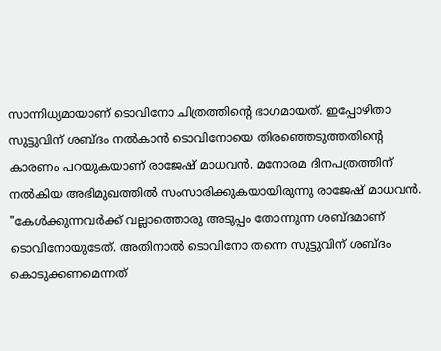സാന്നിധ്യമായാണ് ടൊവിനോ ചിത്രത്തിന്റെ ഭാഗമായത്. ഇപ്പോഴിതാ സുട്ടുവിന് ശബ്ദം നൽകാൻ ടൊവിനോയെ തിരഞ്ഞെടുത്തതിന്റെ കാരണം പറയുകയാണ് രാജേഷ് മാധവൻ. മനോരമ ദിനപത്രത്തിന് നൽകിയ അഭിമുഖത്തിൽ സംസാരിക്കുകയായിരുന്നു രാജേഷ് മാധവൻ.
"കേൾക്കുന്നവർക്ക് വല്ലാത്തൊരു അടുപ്പം തോന്നുന്ന ശബ്ദമാണ് ടൊവിനോയുടേത്. അതിനാൽ ടൊവിനോ തന്നെ സുട്ടുവിന് ശബ്ദം കൊടുക്കണമെന്നത്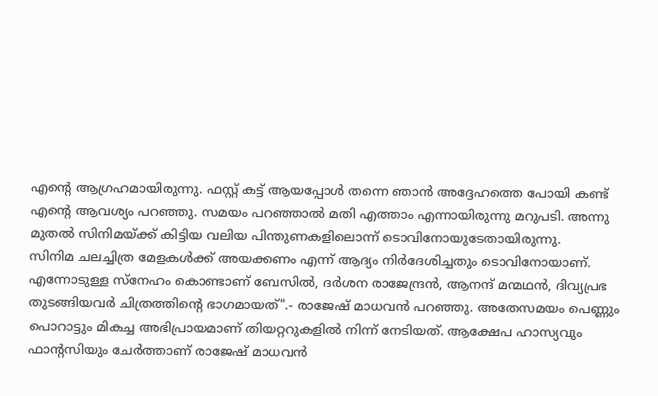എന്റെ ആഗ്രഹമായിരുന്നു. ഫസ്റ്റ് കട്ട് ആയപ്പോൾ തന്നെ ഞാൻ അദ്ദേഹത്തെ പോയി കണ്ട് എന്റെ ആവശ്യം പറഞ്ഞു. സമയം പറഞ്ഞാൽ മതി എത്താം എന്നായിരുന്നു മറുപടി. അന്നു മുതൽ സിനിമയ്ക്ക് കിട്ടിയ വലിയ പിന്തുണകളിലൊന്ന് ടൊവിനോയുടേതായിരുന്നു.
സിനിമ ചലച്ചിത്ര മേളകൾക്ക് അയക്കണം എന്ന് ആദ്യം നിർദേശിച്ചതും ടൊവിനോയാണ്. എന്നോടുള്ള സ്നേഹം കൊണ്ടാണ് ബേസിൽ, ദർശന രാജേന്ദ്രൻ, ആനന്ദ് മന്മഥൻ, ദിവ്യപ്രഭ തുടങ്ങിയവർ ചിത്രത്തിന്റെ ഭാഗമായത്".- രാജേഷ് മാധവൻ പറഞ്ഞു. അതേസമയം പെണ്ണും പൊറാട്ടും മികച്ച അഭിപ്രായമാണ് തിയറ്ററുകളിൽ നിന്ന് നേടിയത്. ആക്ഷേപ ഹാസ്യവും ഫാന്റസിയും ചേർത്താണ് രാജേഷ് മാധവൻ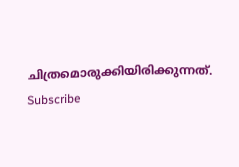ചിത്രമൊരുക്കിയിരിക്കുന്നത്.
Subscribe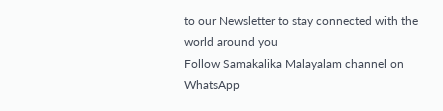to our Newsletter to stay connected with the world around you
Follow Samakalika Malayalam channel on WhatsApp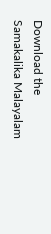Download the Samakalika Malayalam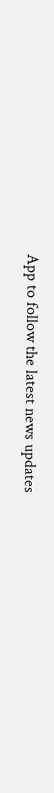App to follow the latest news updates